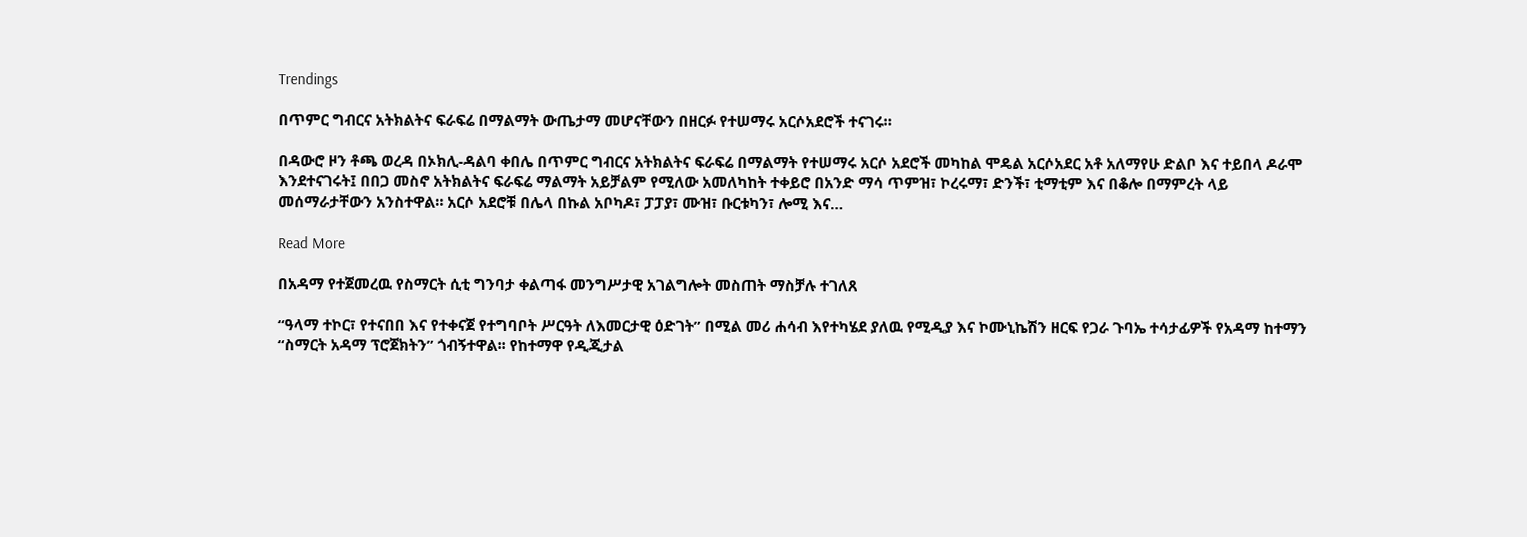Trendings

በጥምር ግብርና አትክልትና ፍራፍሬ በማልማት ውጤታማ መሆናቸውን በዘርፉ የተሠማሩ አርሶአደሮች ተናገሩ።

በዳውሮ ዞን ቶጫ ወረዳ በኦክሊ-ዳልባ ቀበሌ በጥምር ግብርና አትክልትና ፍራፍሬ በማልማት የተሠማሩ አርሶ አደሮች መካከል ሞዴል አርሶአደር አቶ አለማየሁ ድልቦ እና ተይበላ ዶራሞ እንደተናገሩት፤ በበጋ መስኖ አትክልትና ፍራፍሬ ማልማት አይቻልም የሚለው አመለካከት ተቀይሮ በአንድ ማሳ ጥምዝ፣ ኮረሩማ፣ ድንች፣ ቲማቲም እና በቆሎ በማምረት ላይ መሰማራታቸውን አንስተዋል። አርሶ አደሮቹ በሌላ በኩል አቦካዶ፣ ፓፓያ፣ ሙዝ፣ ቡርቱካን፣ ሎሚ እና…

Read More

በአዳማ የተጀመረዉ የስማርት ሲቲ ግንባታ ቀልጣፋ መንግሥታዊ አገልግሎት መስጠት ማስቻሉ ተገለጸ

“ዓላማ ተኮር፣ የተናበበ እና የተቀናጀ የተግባቦት ሥርዓት ለእመርታዊ ዕድገት” በሚል መሪ ሐሳብ እየተካሄደ ያለዉ የሚዲያ እና ኮሙኒኬሽን ዘርፍ የጋራ ጉባኤ ተሳታፊዎች የአዳማ ከተማን “ስማርት አዳማ ፕሮጀክትን” ጎብኝተዋል፡፡ የከተማዋ የዲጂታል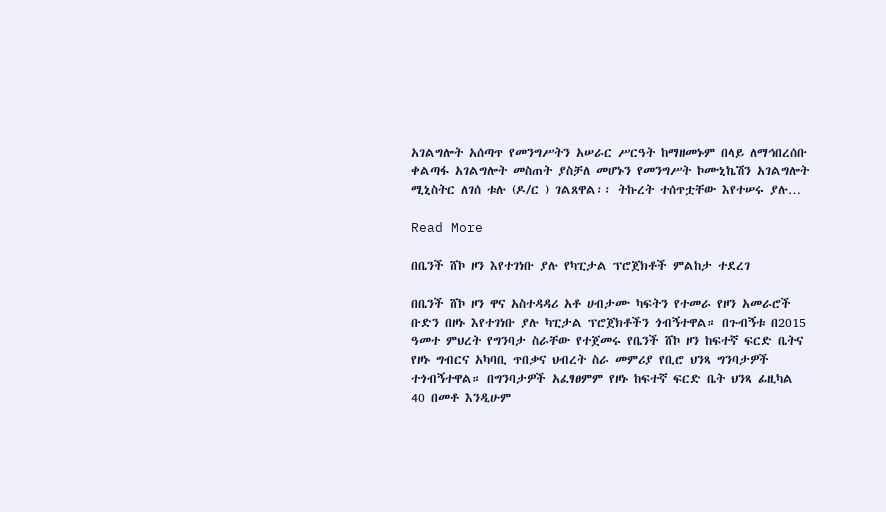አገልግሎት አሰጣጥ የመንግሥትን አሠራር ሥርዓት ከማዘመኑም በላይ ለማኅበረሰቡ ቀልጣፋ አገልግሎት መስጠት ያስቻለ መሆኑን የመንግሥት ኮሙኒኬሽን አገልግሎት ሚኒስትር ለገሰ ቱሉ (ዶ/ር ) ገልጸዋል፡፡ ትኩረት ተሰጥቷቸው እየተሠሩ ያሉ…

Read More

በቤንች ሸኮ ዞን እየተገነቡ ያሉ የካፒታል ፕሮጀክቶች ምልከታ ተደረገ

በቤንች ሸኮ ዞን ዋና አስተዳዳሪ አቶ ሀብታሙ ካፍትን የተመራ የዞን አመራሮች ቡድን በዞኑ እየተገነቡ ያሉ ካፒታል ፕሮጀክቶችን ጎብኝተዋል። በጉብኝቱ በ2015 ዓመተ ምህረት የግንባታ ስራቸው የተጀመሩ የቤንች ሸኮ ዞን ከፍተኛ ፍርድ ቤትና የዞኑ ግብርና አካባቢ ጥበቃና ህብረት ስራ መምሪያ የቢሮ ህንጻ ግንባታዎች ተጎብኝተዋል። በግንባታዎች አፈፃፀምም የዞኑ ከፍተኛ ፍርድ ቤት ህንጻ ፊዚካል 40 በመቶ እንዲሁም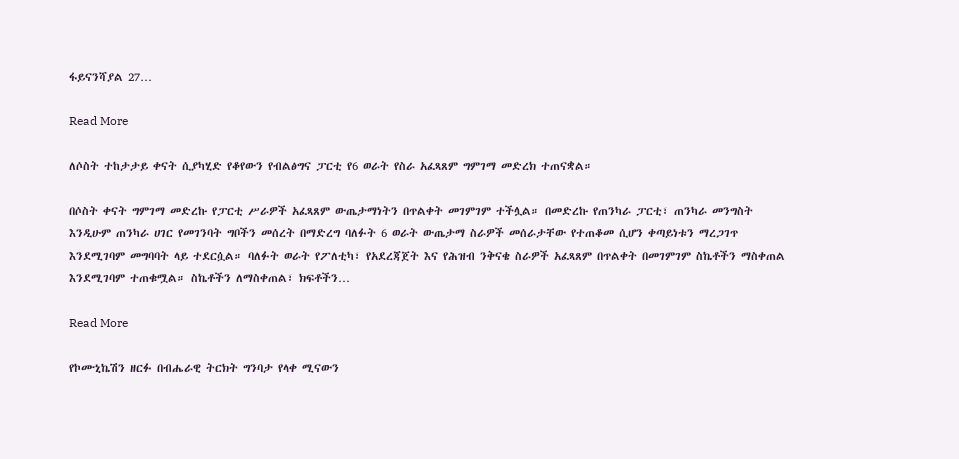ፋይናንሻያል 27…

Read More

ለሶስት ተከታታይ ቀናት ሲያካሂድ የቆየውን የብልፅግና ፓርቲ የ6 ወራት የስራ አፈጻጸም ግምገማ መድረክ ተጠናቋል።

በሶስት ቀናት ግምገማ መድረኩ የፓርቲ ሥራዎች አፈጻጸም ውጤታማነትን በጥልቀት መገምገም ተችሏል። በመድረኩ የጠንካራ ፓርቲ፣ ጠንካራ መንግስት እንዲሁም ጠንካራ ሀገር የመገንባት ግቦችን መሰረት በማድረግ ባለፉት 6 ወራት ውጤታማ ስራዎች መሰራታቸው የተጠቆመ ሲሆን ቀጣይነቱን ማረጋገጥ እንደሚገባም መግባባት ላይ ተደርሷል። ባለፉት ወራት የፖለቲካ፣ የአደረጃጀት እና የሕዝብ ንቅናቄ ስራዎች አፈጻጸም በጥልቀት በመገምገም ስኬቶችን ማስቀጠል እንደሚገባም ተጠቁሟል። ስኬቶችን ለማስቀጠል፣ ክፍቶችን…

Read More

የኮሙኒኬሽን ዘርፉ በብሔራዊ ትርክት ግንባታ የላቀ ሚናውን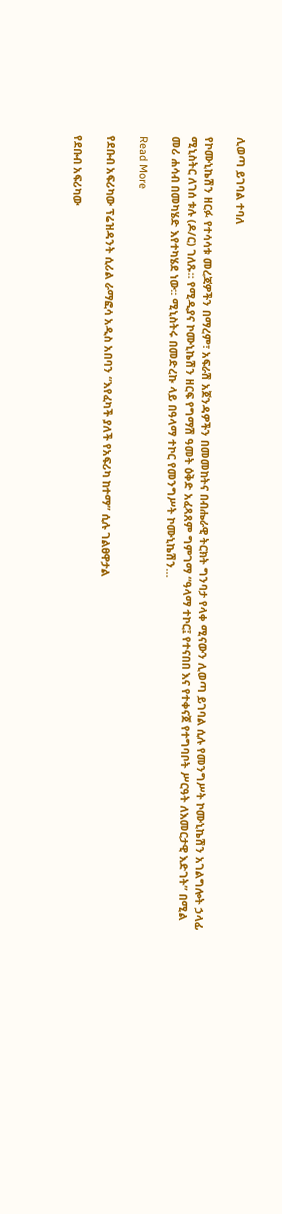ሊወጣ ይገባል ተባለ

የኮሙኒኬሽን ዘርፉ የተሳሳቱ መረጃዎችን በማረም፣ አፍራሽ አጀንዳዎችን በመመከትና በብሔራዊ ትርክት ግንባታ የላቀ ሚናውን ሊወጣ ይገባል ሲሉ የመንግሥት ኮሙኒኬሽን አገልግሎት ኃላፊ ሚኒስትር ለገሰ ቱሉ (ዶ/ር) ገለጹ። የሚዲያና ኮሙኒኬሽን ዘርፍ የግማሽ ዓመት ዕቅድ አፈጻጸም ግምገማ “ዓላማ ተኮር፤ የተናበበ እና የተቀናጀ የተግባቦት ሥርዓት ለእመርታዊ እድገት” በሚል መሪ ሐሳብ በመካሄድ እየተካሄደ ነው፡፡ ሚኒስትሩ በመድረኩ ላይ በዓላማ ተኮር የመንግሥት ኮሙኒኬሽን…

Read More

የደቡብ አፍሪካው ፕሬዝዳንት ሲሪል ራማፎሳ አዲስ አበባን “እየፈካች ያለች የአፍሪካ ከተማ” ሲሉ ገልፀዋታል

የደቡብ አፍሪካው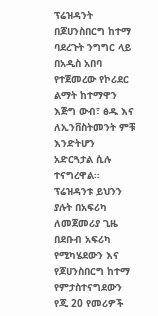ፕሬዝዳንት በጆሀንስበርግ ከተማ ባደረጉት ንግግር ላይ በአዲስ አበባ የተጀመረው የኮሪደር ልማት ከተማዋን እጅግ ውብ፣ ፅዱ እና ለኢንቨስትመንት ምቹ እንድትሆን አድርጓታል ሲሉ ተናግረዋል። ፕሬዝዳንቱ ይህንን ያሉት በአፍሪካ ለመጀመሪያ ጊዜ በደቡብ አፍሪካ የሚካሄደውን እና የጆሀንስበርግ ከተማ የምታስተናግደውን የጂ 20 የመሪዎች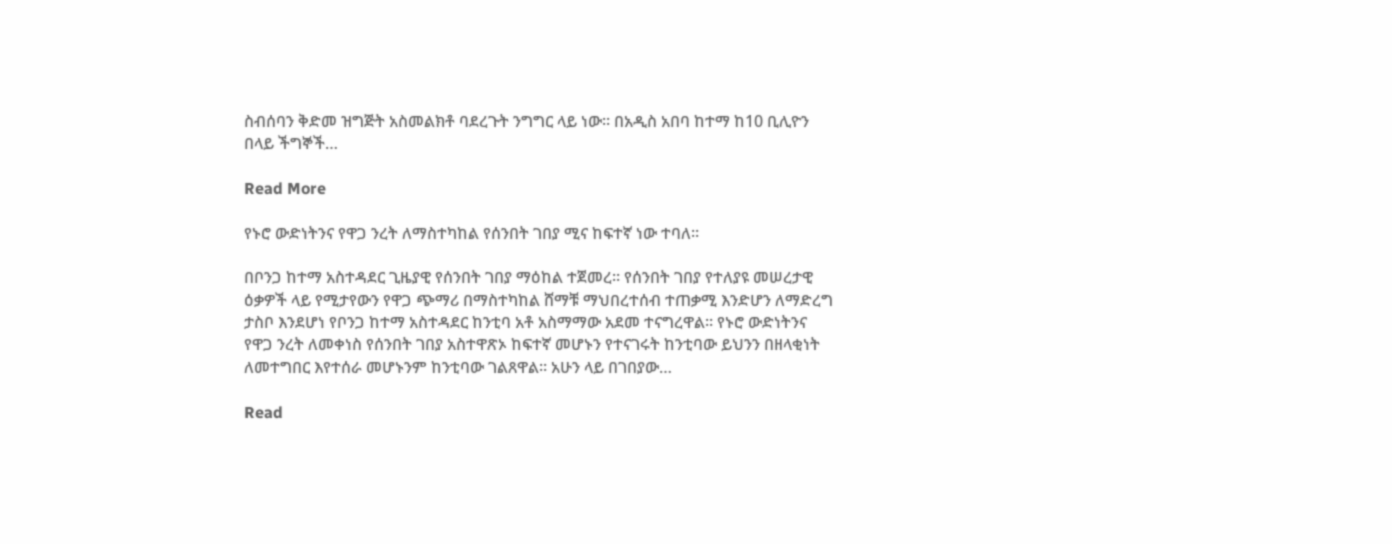ስብሰባን ቅድመ ዝግጅት አስመልክቶ ባደረጉት ንግግር ላይ ነው። በአዲስ አበባ ከተማ ከ10 ቢሊዮን በላይ ችግኞች…

Read More

የኑሮ ውድነትንና የዋጋ ንረት ለማስተካከል የሰንበት ገበያ ሚና ከፍተኛ ነው ተባለ።

በቦንጋ ከተማ አስተዳደር ጊዜያዊ የሰንበት ገበያ ማዕከል ተጀመረ። የሰንበት ገበያ የተለያዩ መሠረታዊ ዕቃዎች ላይ የሚታየውን የዋጋ ጭማሪ በማስተካከል ሸማቹ ማህበረተሰብ ተጠቃሚ እንድሆን ለማድረግ ታስቦ እንደሆነ የቦንጋ ከተማ አስተዳደር ከንቲባ አቶ አስማማው አደመ ተናግረዋል። የኑሮ ውድነትንና የዋጋ ንረት ለመቀነስ የሰንበት ገበያ አስተዋጽኦ ከፍተኛ መሆኑን የተናገሩት ከንቲባው ይህንን በዘላቂነት ለመተግበር እየተሰራ መሆኑንም ከንቲባው ገልጸዋል። አሁን ላይ በገበያው…

Read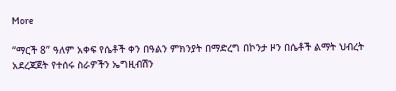More

“ማርች 8” ዓለም አቀፍ የሴቶች ቀን በዓልን ምክንያት በማድረግ በኮንታ ዞን በሴቶች ልማት ህብረት አደረጃጀት የተሰሩ ስራዎችን ኤግዚብሽን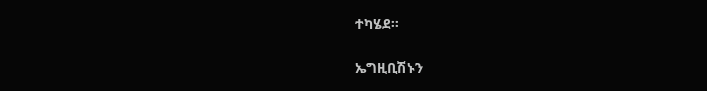ተካሄደ።

ኤግዚቢሽኑን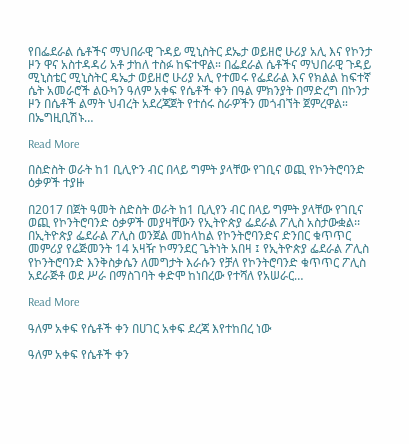የበፌደራል ሴቶችና ማህበራዊ ጉዳይ ሚኒስትር ደኤታ ወይዘሮ ሁሪያ አሊ እና የኮንታ ዞን ዋና አስተዳዳሪ አቶ ታከለ ተስፉ ከፍተዋል። በፌደራል ሴቶችና ማህበራዊ ጉዳይ ሚኒስቴር ሚኒስትር ዴኤታ ወይዘሮ ሁሪያ አሊ የተመሩ የፌደራል እና የክልል ከፍተኛ ሴት አመራሮች ልዑካን ዓለም አቀፍ የሴቶች ቀን በዓል ምክንያት በማድረግ በኮንታ ዞን በሴቶች ልማት ህብረት አደረጃጀት የተሰሩ ስራዎችን መጎብኘት ጀምረዋል። በኤግዚቢሽኑ…

Read More

በስድስት ወራት ከ1 ቢሊዮን ብር በላይ ግምት ያላቸው የገቢና ወጪ የኮንትሮባንድ ዕቃዎች ተያዙ

በ2017 በጀት ዓመት ስድስት ወራት ከ1 ቢሊየን ብር በላይ ግምት ያላቸው የገቢና ወጪ የኮንትሮባንድ ዕቃዎች መያዛቸውን የኢትዮጵያ ፌደራል ፖሊስ አስታውቋል፡፡ በኢትዮጵያ ፌደራል ፖሊስ ወንጀል መከላከል የኮንትሮባንድና ድንበር ቁጥጥር መምሪያ የሬጅመንት 14 አዛዥ ኮማንደር ጌትነት አበዛ ፤ የኢትዮጵያ ፌደራል ፖሊስ የኮንትሮባንድ እንቅስቃሴን ለመግታት እራሱን የቻለ የኮንትሮባንድ ቁጥጥር ፖሊስ አደራጅቶ ወደ ሥራ በማስገባት ቀድሞ ከነበረው የተሻለ የአሠራር…

Read More

ዓለም አቀፍ የሴቶች ቀን በሀገር አቀፍ ደረጃ እየተከበረ ነው

ዓለም አቀፍ የሴቶች ቀን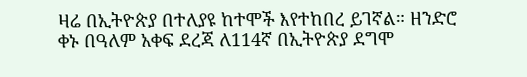ዛሬ በኢትዮጵያ በተለያዩ ከተሞች እየተከበረ ይገኛል። ዘንድሮ ቀኑ በዓለም አቀፍ ደረጃ ለ114ኛ በኢትዮጵያ ደግሞ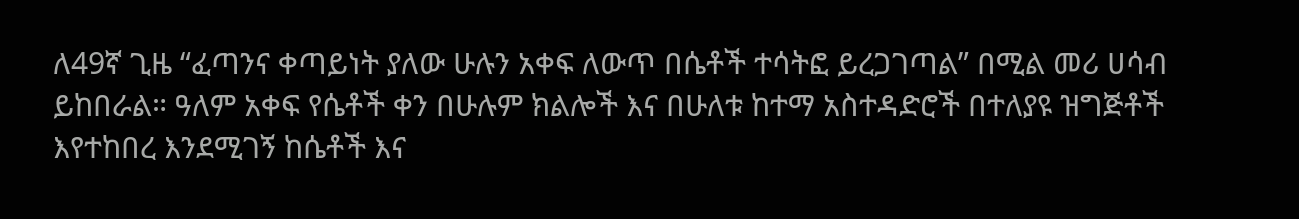ለ49ኛ ጊዜ “ፈጣንና ቀጣይነት ያለው ሁሉን አቀፍ ለውጥ በሴቶች ተሳትፎ ይረጋገጣል” በሚል መሪ ሀሳብ ይከበራል። ዓለም አቀፍ የሴቶች ቀን በሁሉም ክልሎች እና በሁለቱ ከተማ አስተዳድሮች በተለያዩ ዝግጅቶች እየተከበረ እንደሚገኝ ከሴቶች እና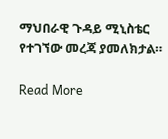ማህበራዊ ጉዳይ ሚኒስቴር የተገኘው መረጃ ያመለክታል።

Read More